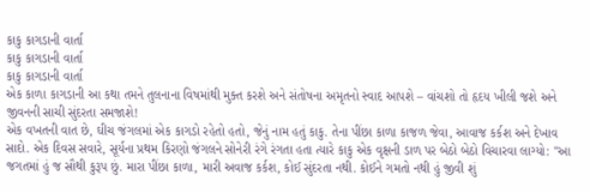કાકુ કાગડાની વાર્તા
કાકુ કાગડાની વાર્તા
કાકુ કાગડાની વાર્તા
એક કાળા કાગડાની આ કથા તમને તુલનાના વિષમાંથી મુક્ત કરશે અને સંતોષના અમૃતનો સ્વાદ આપશે – વાંચશો તો હૃદય ખીલી જશે અને જીવનની સાચી સુંદરતા સમજાશે!
એક વખતની વાત છે, ઘીચ જંગલમાં એક કાગડો રહેતો હતો, જેનું નામ હતું કાકુ. તેના પીંછા કાળા કાજળ જેવા, આવાજ કર્કશ અને દેખાવ સાદો. એક દિવસ સવારે, સૂર્યના પ્રથમ કિરણો જંગલને સોનેરી રંગે રંગતા હતા ત્યારે કાકુ એક વૃક્ષની ડાળ પર બેઠો બેઠો વિચારવા લાગ્યો: "આ જગતમાં હું જ સૌથી કુરૂપ છું. મારા પીંછા કાળા, મારી અવાજ કર્કશ, કોઈ સુંદરતા નથી. કોઈને ગમતો નથી હું જીવી શું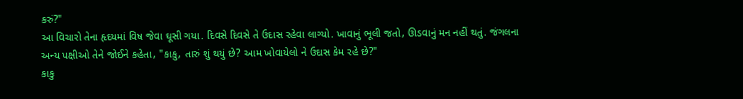કરું?"
આ વિચારો તેના હૃદયમાં વિષ જેવા ઘૂસી ગયા. દિવસે દિવસે તે ઉદાસ રહેવા લાગ્યો. ખાવાનું ભૂલી જતો, ઊડવાનું મન નહીં થતું. જંગલના અન્ય પક્ષીઓ તેને જોઈને કહેતા, "કાકુ, તારું શું થયું છે? આમ ખોવાયેલો ને ઉદાસ કેમ રહે છે?"
કાકુ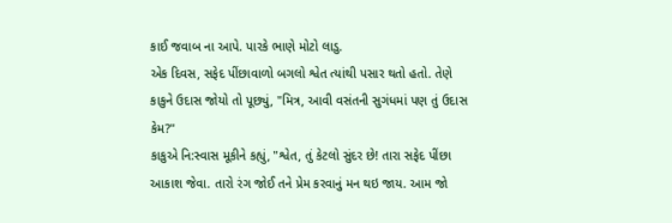કાઈ જવાબ ના આપે. પારકે ભાણે મોટો લાડુ.
એક દિવસ, સફેદ પીંછાવાળો બગલો શ્વેત ત્યાંથી પસાર થતો હતો. તેણે કાકુને ઉદાસ જોયો તો પૂછ્યું, "મિત્ર, આવી વસંતની સુગંધમાં પણ તું ઉદાસ કેમ?"
કાકુએ નિ:સ્વાસ મૂકીને કહ્યું, "શ્વેત, તું કેટલો સુંદર છે! તારા સફેદ પીંછા આકાશ જેવા. તારો રંગ જોઈ તને પ્રેમ કરવાનું મન થઇ જાય. આમ જો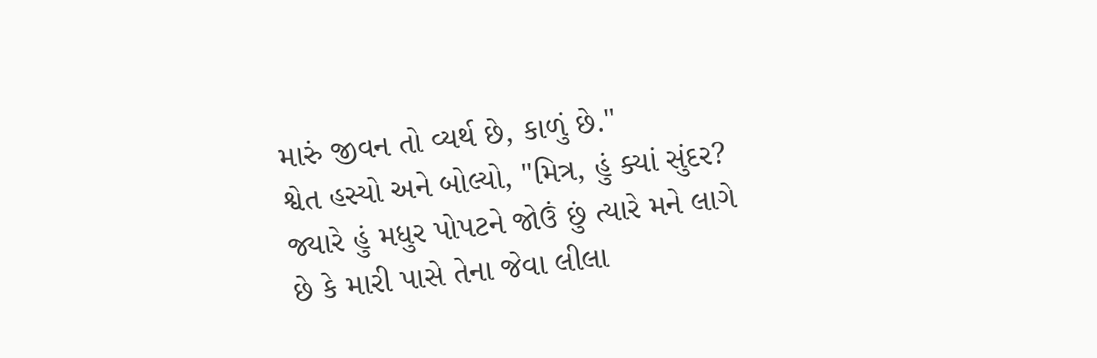મારું જીવન તો વ્યર્થ છે, કાળું છે."
શ્વેત હસ્યો અને બોલ્યો, "મિત્ર, હું ક્યાં સુંદર? જ્યારે હું મધુર પોપટને જોઉં છું ત્યારે મને લાગે છે કે મારી પાસે તેના જેવા લીલા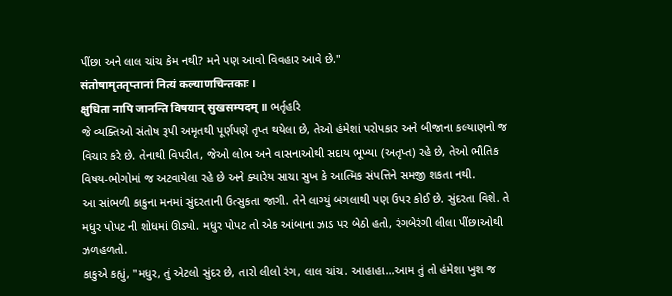પીંછા અને લાલ ચાંચ કેમ નથી? મને પણ આવો વિવહાર આવે છે."
संतोषामृततृप्तानां नित्यं कल्याणचिन्तकाः ।
क्षुधिता नापि जानन्ति विषयान् सुखसम्पदम् ॥ ભર્તૃહરિ
જે વ્યક્તિઓ સંતોષ રૂપી અમૃતથી પૂર્ણપણે તૃપ્ત થયેલા છે, તેઓ હંમેશાં પરોપકાર અને બીજાના કલ્યાણનો જ વિચાર કરે છે. તેનાથી વિપરીત, જેઓ લોભ અને વાસનાઓથી સદાય ભૂખ્યા (અતૃપ્ત) રહે છે, તેઓ ભૌતિક વિષય-ભોગોમાં જ અટવાયેલા રહે છે અને ક્યારેય સાચા સુખ કે આત્મિક સંપત્તિને સમજી શકતા નથી.
આ સાંભળી કાકુના મનમાં સુંદરતાની ઉત્સુકતા જાગી. તેને લાગ્યું બગલાથી પણ ઉપર કોઈ છે. સુંદરતા વિશે. તે મધુર પોપટ ની શોધમાં ઊડ્યો. મધુર પોપટ તો એક આંબાના ઝાડ પર બેઠો હતો, રંગબેરંગી લીલા પીંછાઓથી ઝળહળતો.
કાકુએ કહ્યું, "મધુર, તું એટલો સુંદર છે, તારો લીલો રંગ, લાલ ચાંચ. આહાહા...આમ તું તો હંમેશા ખુશ જ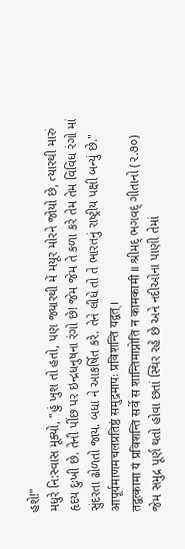હશે!"
મધુરે નિ:સ્વાસ મૂક્યો, "હું ખુશ તો હતો, પણ જ્યારથી મેં મયૂર મોરને જોયો છે, ત્યારથી મારું હૃદય દુઃખી છે. તેની પીંછ પર ઇન્દ્રધનુષના રંગો છે! જેમ જેમ તે કળા કરે તેમ તેમ વિવિધ રંગો માં સુંદરતા ઢોળતો જાય. બધા ને આકર્ષિત કરે. તેને લીધે તો તે ભારતનું રાષ્ટ્રીય પક્ષી બન્યું છે."
आपूर्यमाणमचलप्रतिष्ठं समुद्रमापः प्रविशन्ति यद्वत् ।
तद्वत्कामा यं प्रविशन्ति सर्वे स शान्तिमाप्नोति न कामकामी ॥ શ્રીમદ્ ભગવદ્ ગીતાનો (૨.૭૦)
જેમ સમુદ્ર પૂર્ણ થતો હોવા છતાં સ્થિર રહે છે અને નદીઓના પાણી તેમાં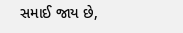સમાઈ જાય છે,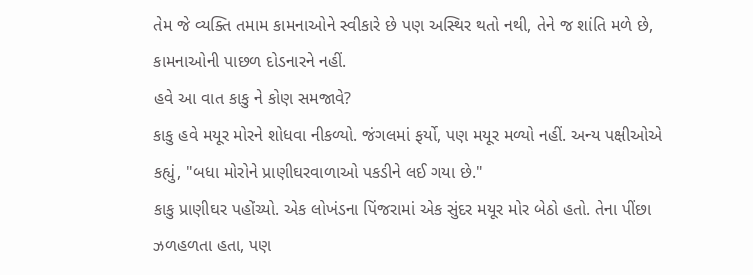તેમ જે વ્યક્તિ તમામ કામનાઓને સ્વીકારે છે પણ અસ્થિર થતો નથી, તેને જ શાંતિ મળે છે, કામનાઓની પાછળ દોડનારને નહીં.
હવે આ વાત કાકુ ને કોણ સમજાવે?
કાકુ હવે મયૂર મોરને શોધવા નીકળ્યો. જંગલમાં ફર્યો, પણ મયૂર મળ્યો નહીં. અન્ય પક્ષીઓએ કહ્યું, "બધા મોરોને પ્રાણીઘરવાળાઓ પકડીને લઈ ગયા છે."
કાકુ પ્રાણીઘર પહોંચ્યો. એક લોખંડના પિંજરામાં એક સુંદર મયૂર મોર બેઠો હતો. તેના પીંછા ઝળહળતા હતા, પણ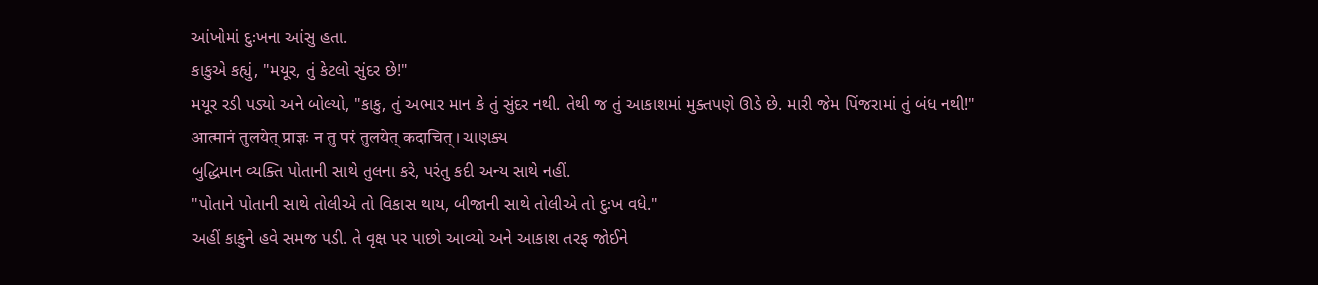આંખોમાં દુઃખના આંસુ હતા.
કાકુએ કહ્યું, "મયૂર, તું કેટલો સુંદર છે!"
મયૂર રડી પડ્યો અને બોલ્યો, "કાકુ, તું અભાર માન કે તું સુંદર નથી. તેથી જ તું આકાશમાં મુક્તપણે ઊડે છે. મારી જેમ પિંજરામાં તું બંધ નથી!"
आत्मानं तुलयेत् प्राज्ञः न तु परं तुलयेत् कदाचित् । ચાણક્ય
બુદ્ધિમાન વ્યક્તિ પોતાની સાથે તુલના કરે, પરંતુ કદી અન્ય સાથે નહીં.
"પોતાને પોતાની સાથે તોલીએ તો વિકાસ થાય, બીજાની સાથે તોલીએ તો દુઃખ વધે."
અહીં કાકુને હવે સમજ પડી. તે વૃક્ષ પર પાછો આવ્યો અને આકાશ તરફ જોઈને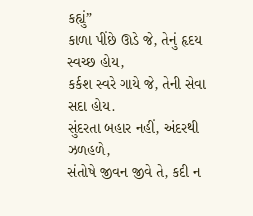કહ્યું”
કાળા પીંછે ઊડે જે, તેનું હૃદય સ્વચ્છ હોય,
કર્કશ સ્વરે ગાયે જે, તેની સેવા સદા હોય.
સુંદરતા બહાર નહીં, અંદરથી ઝળહળે,
સંતોષે જીવન જીવે તે, કદી ન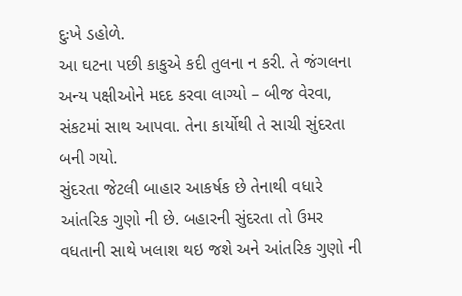દુઃખે ડહોળે.
આ ઘટના પછી કાકુએ કદી તુલના ન કરી. તે જંગલના અન્ય પક્ષીઓને મદદ કરવા લાગ્યો – બીજ વેરવા, સંકટમાં સાથ આપવા. તેના કાર્યોથી તે સાચી સુંદરતા બની ગયો.
સુંદરતા જેટલી બાહાર આકર્ષક છે તેનાથી વધારે આંતરિક ગુણો ની છે. બહારની સુંદરતા તો ઉમર વધતાની સાથે ખલાશ થઇ જશે અને આંતરિક ગુણો ની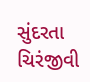સુંદરતા ચિરંજીવી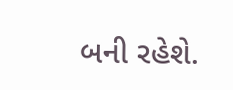બની રહેશે.